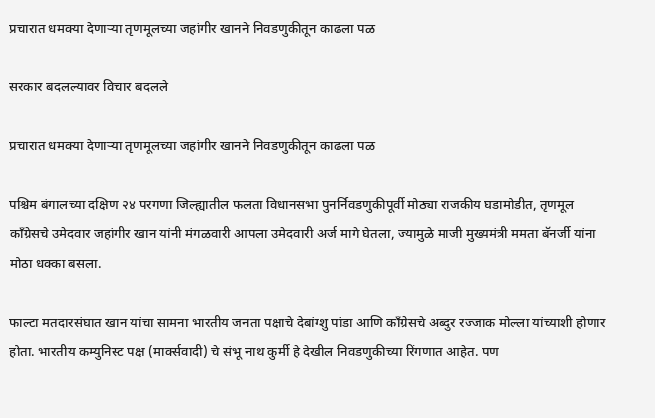प्रचारात धमक्या देणाऱ्या तृणमूलच्या जहांगीर खानने निवडणुकीतून काढला पळ

सरकार बदलल्यावर विचार बदलले

प्रचारात धमक्या देणाऱ्या तृणमूलच्या जहांगीर खानने निवडणुकीतून काढला पळ

पश्चिम बंगालच्या दक्षिण २४ परगणा जिल्ह्यातील फलता विधानसभा पुनर्निवडणुकीपूर्वी मोठ्या राजकीय घडामोडीत, तृणमूल काँग्रेसचे उमेदवार जहांगीर खान यांनी मंगळवारी आपला उमेदवारी अर्ज मागे घेतला, ज्यामुळे माजी मुख्यमंत्री ममता बॅनर्जी यांना मोठा धक्का बसला.

फाल्टा मतदारसंघात खान यांचा सामना भारतीय जनता पक्षाचे देबांग्शु पांडा आणि काँग्रेसचे अब्दुर रज्जाक मोल्ला यांच्याशी होणार होता. भारतीय कम्युनिस्ट पक्ष (मार्क्सवादी) चे संभू नाथ कुर्मी हे देखील निवडणुकीच्या रिंगणात आहेत. पण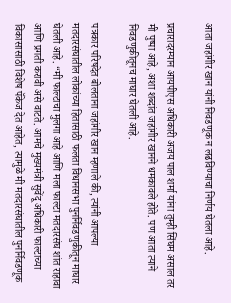आता जहांगीर खान यांनी निवडणूक न लढविण्याचा निर्णय घेतला आहे.

प्रचारादरम्यान आयपीएस अधिकारी अजय पाल शर्मा यांना तुम्ही सिंघम असाल तर मी पुष्पा आहे, अशा शब्दांत जहांगीर खानने धमकावले होते. पण आता त्याने निवडणुकीतूनच माघार घेतली आहे.

पत्रकार परिषदेत बोलताना जहांगीर खान म्हणाले की, त्यांनी आपल्या मतदारसंघातील लोकांच्या हितासाठी फलता विधानसभा पुनर्निवडणुकीतून माघार घेतली आहे. “मी फाल्टाचा मुलगा आहे आणि मला फाल्टा मतदारसंघ शांत राहावा आणि प्रगती करावी असे वाटते. आमचे मुख्यमंत्री सुवेंदू अधिकारी फाल्टाच्या विकासासाठी विशेष पॅकेज देत आहेत, त्यामुळे मी मतदारसंघातील पुनर्निवडणूक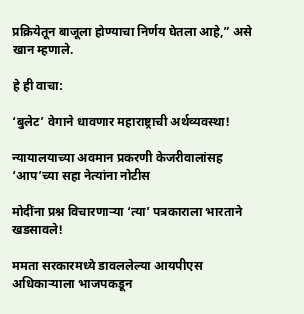प्रक्रियेतून बाजूला होण्याचा निर्णय घेतला आहे,” असे खान म्हणाले.

हे ही वाचा:

‘बुलेट’ वेगाने धावणार महाराष्ट्राची अर्थव्यवस्था!

न्यायालयाच्या अवमान प्रकरणी केजरीवालांसह ‘आप’च्या सहा नेत्यांना नोटीस

मोदींना प्रश्न विचारणाऱ्या ‘त्या’ पत्रकाराला भारताने खडसावले!

ममता सरकारमध्ये डावललेल्या आयपीएस अधिकाऱ्याला भाजपकडून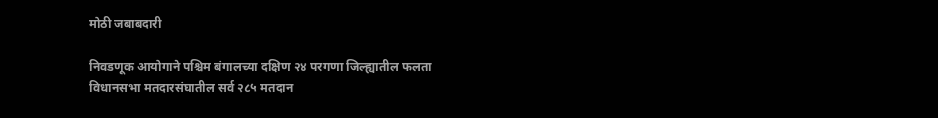मोठी जबाबदारी

निवडणूक आयोगाने पश्चिम बंगालच्या दक्षिण २४ परगणा जिल्ह्यातील फलता विधानसभा मतदारसंघातील सर्व २८५ मतदान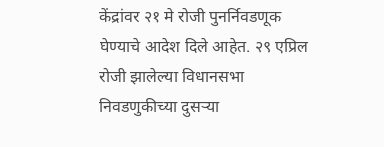केंद्रांवर २१ मे रोजी पुनर्निवडणूक घेण्याचे आदेश दिले आहेत. २९ एप्रिल रोजी झालेल्या विधानसभा निवडणुकीच्या दुसऱ्या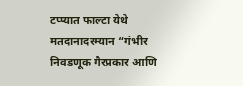टप्प्यात फाल्टा येथे मतदानादरम्यान “गंभीर निवडणूक गैरप्रकार आणि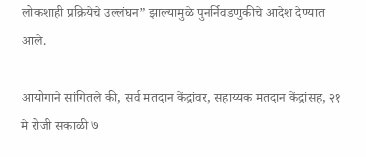लोकशाही प्रक्रियेचे उल्लंघन” झाल्यामुळे पुनर्निवडणुकीचे आदेश देण्यात आले.

आयोगाने सांगितले की, सर्व मतदान केंद्रांवर, सहाय्यक मतदान केंद्रांसह, २१ मे रोजी सकाळी ७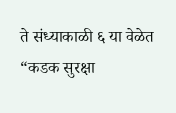ते संध्याकाळी ६ या वेळेत “कडक सुरक्षा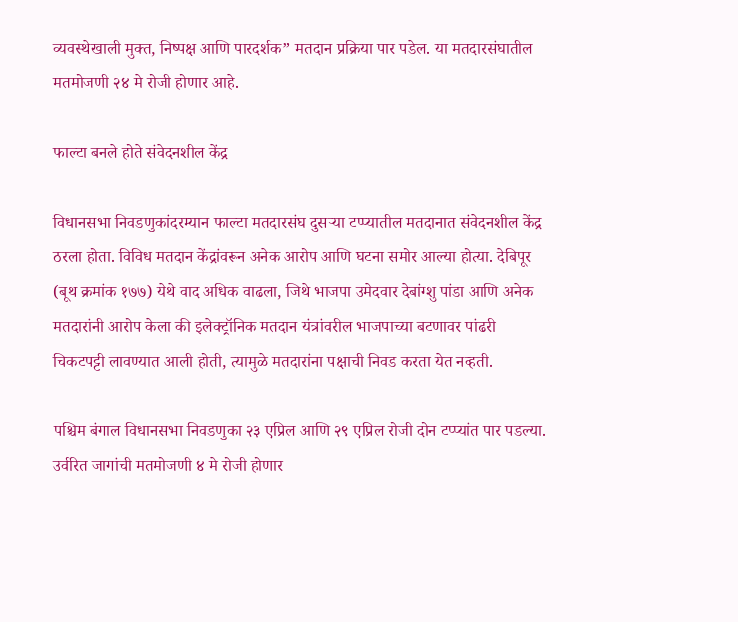व्यवस्थेखाली मुक्त, निष्पक्ष आणि पारदर्शक” मतदान प्रक्रिया पार पडेल. या मतदारसंघातील मतमोजणी २४ मे रोजी होणार आहे.

फाल्टा बनले होते संवेदनशील केंद्र

विधानसभा निवडणुकांदरम्यान फाल्टा मतदारसंघ दुसऱ्या टप्प्यातील मतदानात संवेदनशील केंद्र ठरला होता. विविध मतदान केंद्रांवरून अनेक आरोप आणि घटना समोर आल्या होत्या. देबिपूर (बूथ क्रमांक १७७) येथे वाद अधिक वाढला, जिथे भाजपा उमेदवार देबांग्शु पांडा आणि अनेक मतदारांनी आरोप केला की इलेक्ट्रॉनिक मतदान यंत्रांवरील भाजपाच्या बटणावर पांढरी चिकटपट्टी लावण्यात आली होती, त्यामुळे मतदारांना पक्षाची निवड करता येत नव्हती.

पश्चिम बंगाल विधानसभा निवडणुका २३ एप्रिल आणि २९ एप्रिल रोजी दोन टप्प्यांत पार पडल्या. उर्वरित जागांची मतमोजणी ४ मे रोजी होणार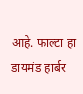आहे. फाल्टा हा डायमंड हार्बर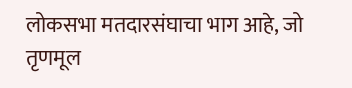लोकसभा मतदारसंघाचा भाग आहे, जो तृणमूल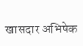खासदार अभिषेक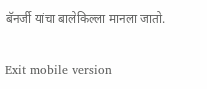बॅनर्जी यांचा बालेकिल्ला मानला जातो.

Exit mobile version